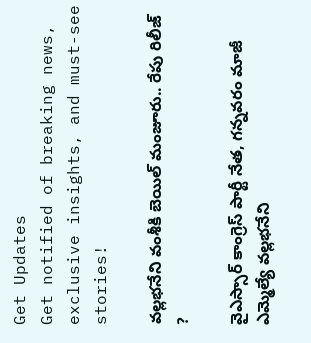Get Updates
Get notified of breaking news, exclusive insights, and must-see stories!

వల్లభనేని వంశీకి బెయిల్ మంజూరు.. రేపు రిలీజ్ ?

వైఎస్సార్ కాంగ్రెస్ పార్టీ నేత, గన్నవరం మాజీ ఎమ్మెల్యే వల్లభనేని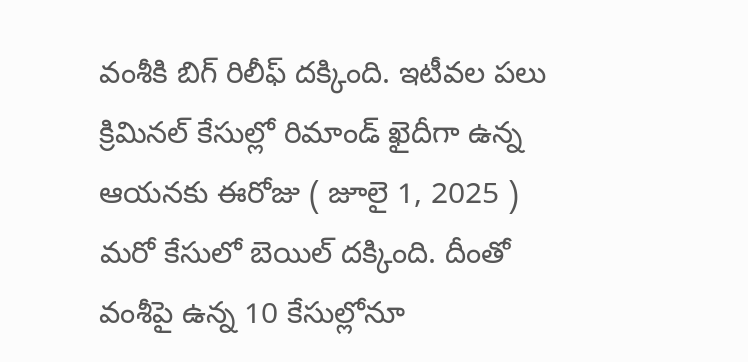వంశీకి బిగ్ రిలీఫ్ దక్కింది. ఇటీవల పలు క్రిమినల్ కేసుల్లో రిమాండ్ ఖైదీగా ఉన్న ఆయనకు ఈరోజు ( జూలై 1, 2025 ) మరో కేసులో బెయిల్ దక్కింది. దీంతో వంశీపై ఉన్న 10 కేసుల్లోనూ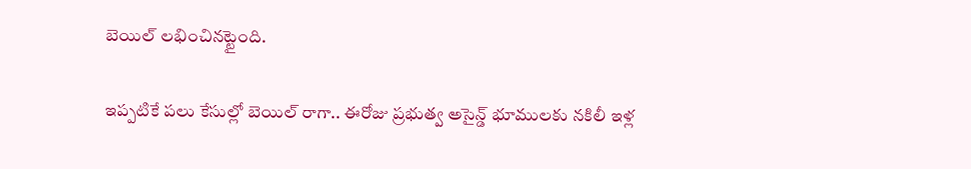బెయిల్ లభించినట్టైంది.

ఇప్పటికే పలు కేసుల్లో బెయిల్ రాగా.. ఈరోజు ప్రభుత్వ అసైన్డ్ భూములకు నకిలీ ఇళ్ల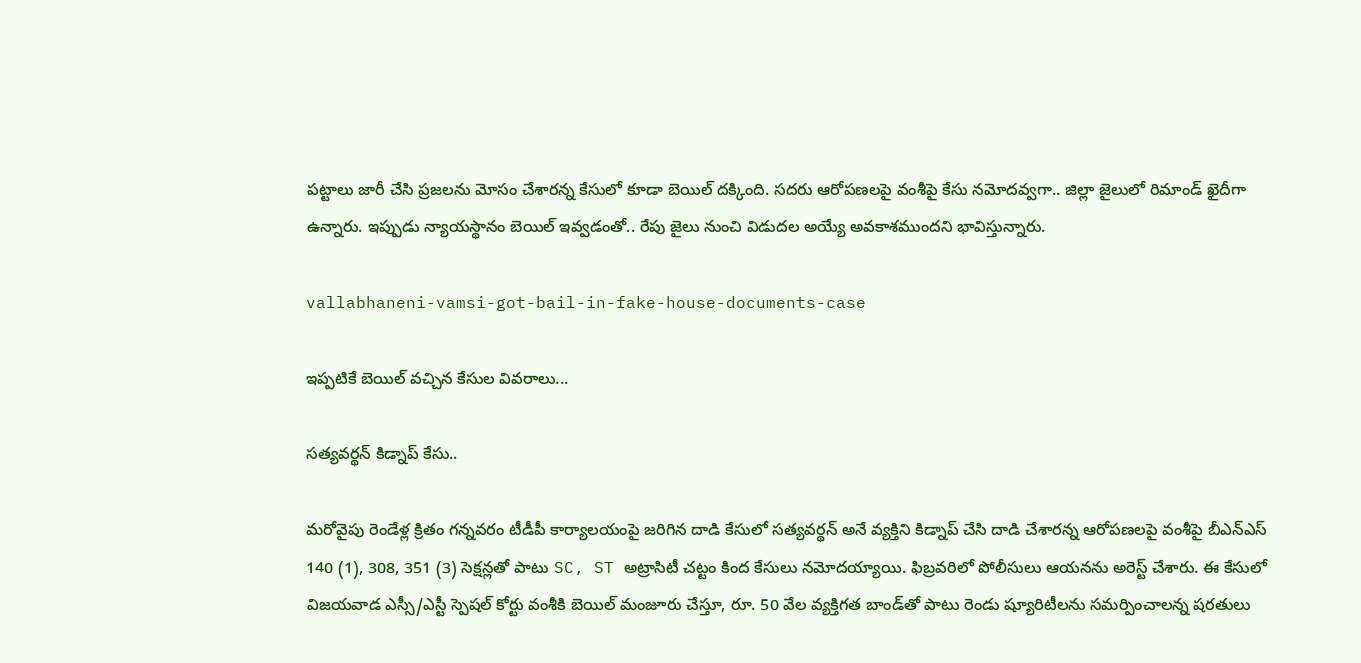పట్టాలు జారీ చేసి ప్రజలను మోసం చేశారన్న కేసులో కూడా బెయిల్ దక్కింది. సదరు ఆరోపణలపై వంశీపై కేసు నమోదవ్వగా.. జిల్లా జైలులో రిమాండ్ ఖైదీగా ఉన్నారు. ఇప్పుడు న్యాయస్థానం బెయిల్ ఇవ్వడంతో.. రేపు జైలు నుంచి విడుదల అయ్యే అవకాశముందని భావిస్తున్నారు.

vallabhaneni-vamsi-got-bail-in-fake-house-documents-case

ఇప్పటికే బెయిల్ వచ్చిన కేసుల వివరాలు...

సత్యవర్థన్ కిడ్నాప్ కేసు..

మరోవైపు రెండేళ్ల క్రితం గన్నవరం టీడీపీ కార్యాలయంపై జరిగిన దాడి కేసులో సత్యవర్థన్ అనే వ్యక్తిని కిడ్నాప్ చేసి దాడి చేశారన్న ఆరోపణలపై వంశీపై బీఎన్‌ఎస్ 140 (1), 308, 351 (3) సెక్షన్లతో పాటు SC, ST అట్రాసిటీ చట్టం కింద కేసులు నమోదయ్యాయి. ఫిబ్రవరిలో పోలీసులు ఆయనను అరెస్ట్ చేశారు. ఈ కేసులో విజయవాడ ఎస్సీ/ఎస్టీ స్పెషల్ కోర్టు వంశీకి బెయిల్ మంజూరు చేస్తూ, రూ. 50 వేల వ్యక్తిగత బాండ్‌తో పాటు రెండు ష్యూరిటీలను సమర్పించాలన్న షరతులు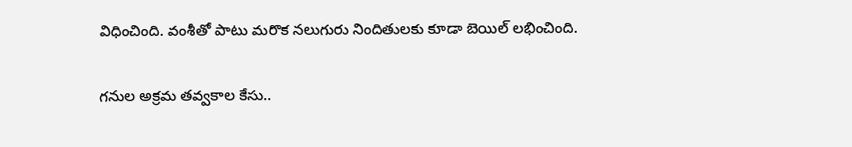విధించింది. వంశీతో పాటు మరొక నలుగురు నిందితులకు కూడా బెయిల్ లభించింది.

గనుల అక్రమ తవ్వకాల కేసు..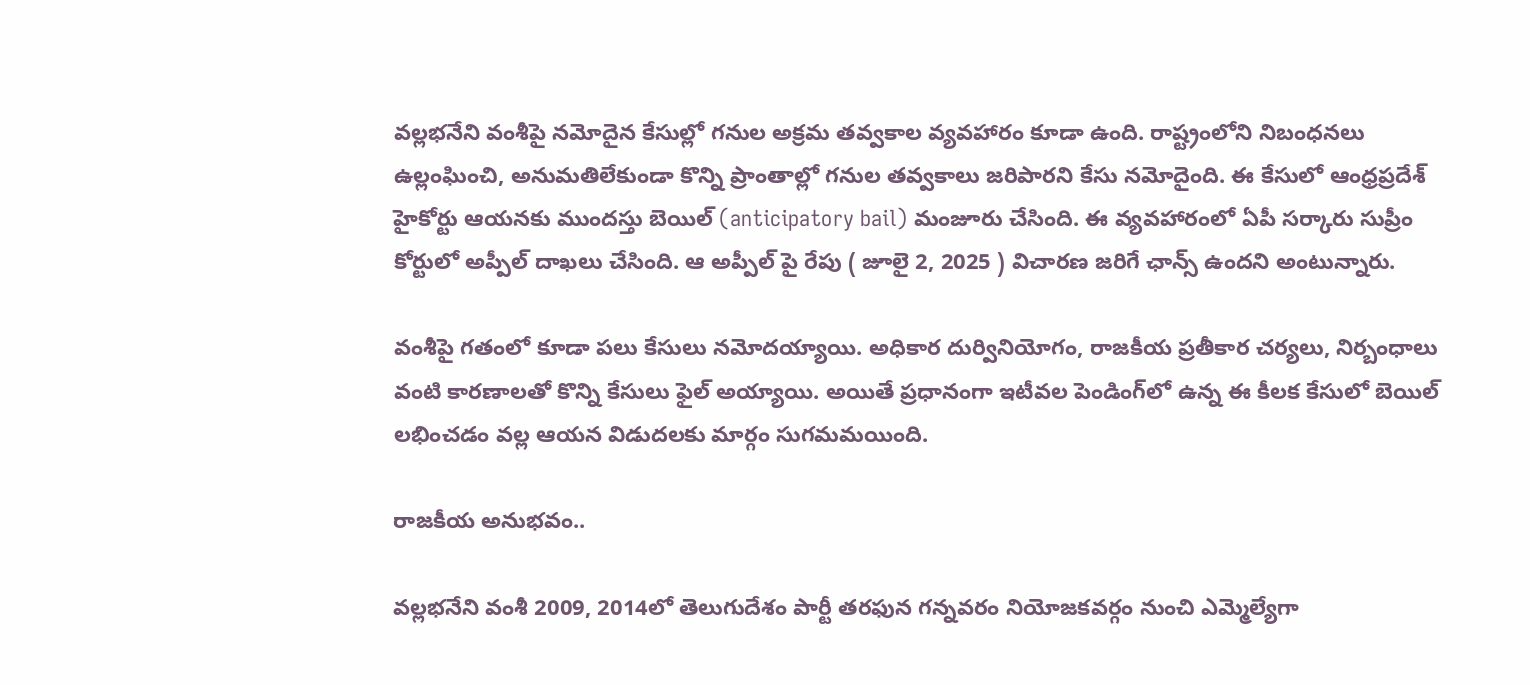వల్లభనేని వంశీపై నమోదైన కేసుల్లో గనుల అక్రమ తవ్వకాల వ్యవహారం కూడా ఉంది. రాష్ట్రంలోని నిబంధనలు ఉల్లంఘించి, అనుమతిలేకుండా కొన్ని ప్రాంతాల్లో గనుల తవ్వకాలు జరిపారని కేసు నమోదైంది. ఈ కేసులో ఆంధ్రప్రదేశ్ హైకోర్టు ఆయనకు ముందస్తు బెయిల్ (anticipatory bail) మంజూరు చేసింది. ఈ వ్యవహారంలో ఏపీ సర్కారు సుప్రీం కోర్టులో అప్పీల్ దాఖలు చేసింది. ఆ అప్పీల్ పై రేపు ( జూలై 2, 2025 ) విచారణ జరిగే ఛాన్స్ ఉందని అంటున్నారు.

వంశీపై గతంలో కూడా పలు కేసులు నమోదయ్యాయి. అధికార దుర్వినియోగం, రాజకీయ ప్రతీకార చర్యలు, నిర్బంధాలు వంటి కారణాలతో కొన్ని కేసులు ఫైల్ అయ్యాయి. అయితే ప్రధానంగా ఇటీవల పెండింగ్‌లో ఉన్న ఈ కీలక కేసులో బెయిల్ లభించడం వల్ల ఆయన విడుదలకు మార్గం సుగమమయింది.

రాజకీయ అనుభవం..

వల్లభనేని వంశీ 2009, 2014లో తెలుగుదేశం పార్టీ తరఫున గన్నవరం నియోజకవర్గం నుంచి ఎమ్మెల్యేగా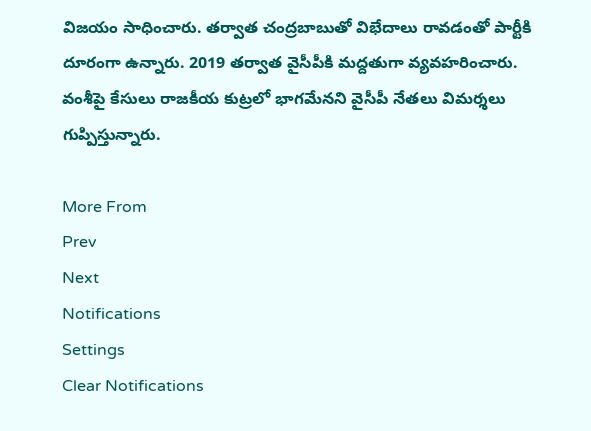విజయం సాధించారు. తర్వాత చంద్రబాబుతో విభేదాలు రావడంతో పార్టీకి దూరంగా ఉన్నారు. 2019 తర్వాత వైసీపీకి మద్దతుగా వ్యవహరించారు. వంశీపై కేసులు రాజకీయ కుట్రలో భాగమేనని వైసీపీ నేతలు విమర్శలు గుప్పిస్తున్నారు.

More From
Prev
Next
Notifications
Settings
Clear Notifications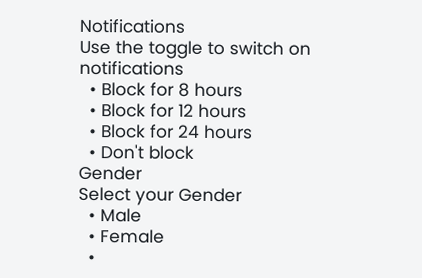Notifications
Use the toggle to switch on notifications
  • Block for 8 hours
  • Block for 12 hours
  • Block for 24 hours
  • Don't block
Gender
Select your Gender
  • Male
  • Female
  •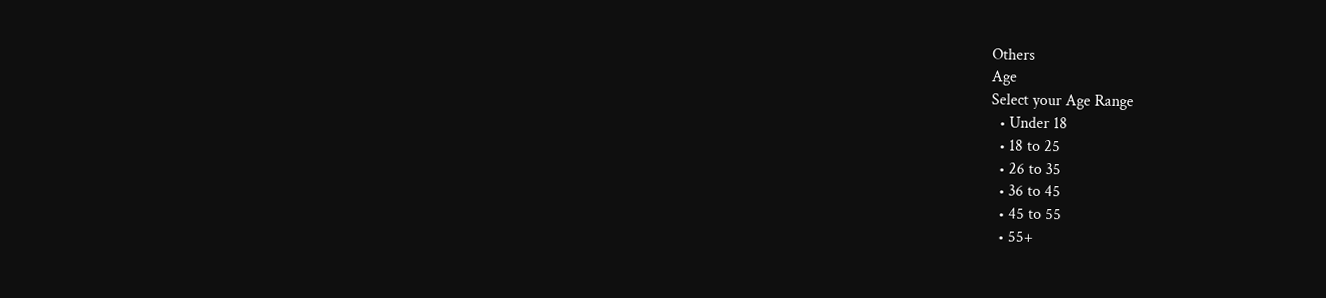Others
Age
Select your Age Range
  • Under 18
  • 18 to 25
  • 26 to 35
  • 36 to 45
  • 45 to 55
  • 55+